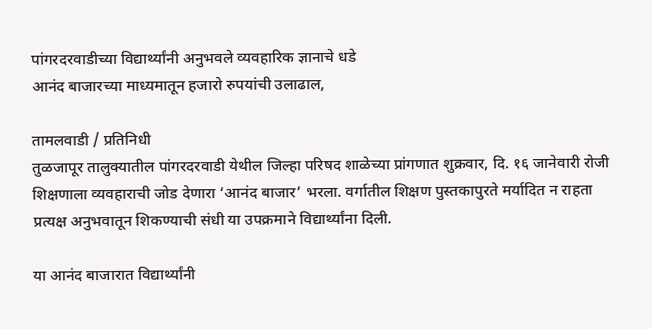पांगरदरवाडीच्या विद्यार्थ्यांनी अनुभवले व्यवहारिक ज्ञानाचे धडे
आनंद बाजारच्या माध्यमातून हजारो रुपयांची उलाढाल,

तामलवाडी / प्रतिनिधी
तुळजापूर तालुक्यातील पांगरदरवाडी येथील जिल्हा परिषद शाळेच्या प्रांगणात शुक्रवार, दि. १६ जानेवारी रोजी शिक्षणाला व्यवहाराची जोड देणारा ‘आनंद बाजार’ भरला. वर्गातील शिक्षण पुस्तकापुरते मर्यादित न राहता प्रत्यक्ष अनुभवातून शिकण्याची संधी या उपक्रमाने विद्यार्थ्यांना दिली.

या आनंद बाजारात विद्यार्थ्यांनी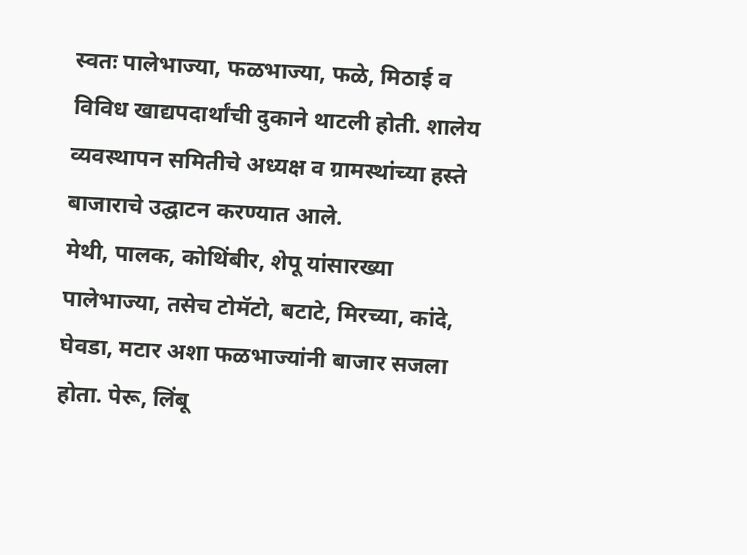स्वतः पालेभाज्या, फळभाज्या, फळे, मिठाई व विविध खाद्यपदार्थांची दुकाने थाटली होती. शालेय व्यवस्थापन समितीचे अध्यक्ष व ग्रामस्थांच्या हस्ते बाजाराचे उद्घाटन करण्यात आले.
मेथी, पालक, कोथिंबीर, शेपू यांसारख्या पालेभाज्या, तसेच टोमॅटो, बटाटे, मिरच्या, कांदे, घेवडा, मटार अशा फळभाज्यांनी बाजार सजला होता. पेरू, लिंबू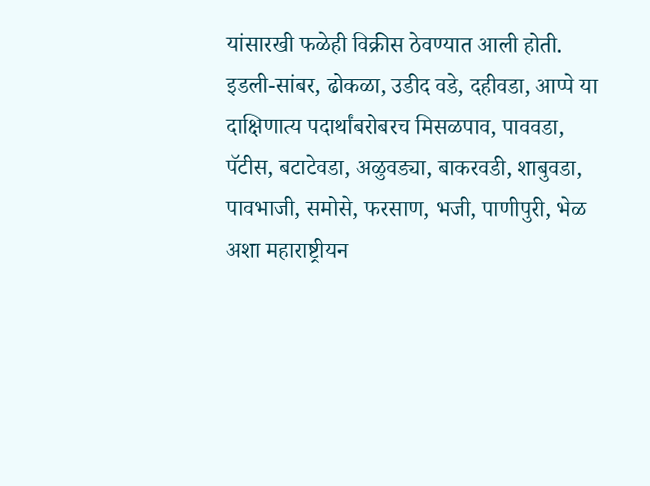यांसारखी फळेही विक्रीस ठेवण्यात आली होती.
इडली-सांबर, ढोकळा, उडीद वडे, दहीवडा, आप्पे या दाक्षिणात्य पदार्थांबरोबरच मिसळपाव, पाववडा, पॅटीस, बटाटेवडा, अळुवड्या, बाकरवडी, शाबुवडा, पावभाजी, समोसे, फरसाण, भजी, पाणीपुरी, भेळ अशा महाराष्ट्रीयन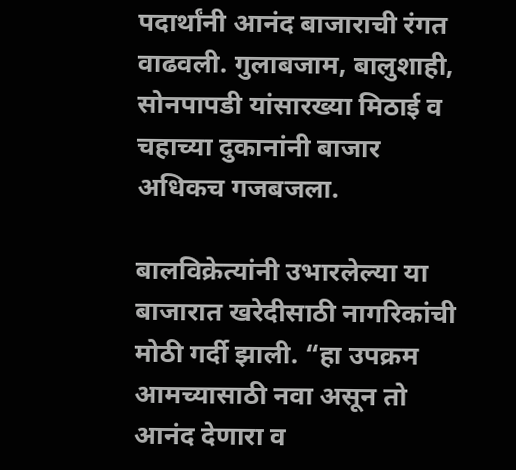पदार्थांनी आनंद बाजाराची रंगत वाढवली. गुलाबजाम, बालुशाही, सोनपापडी यांसारख्या मिठाई व चहाच्या दुकानांनी बाजार अधिकच गजबजला.

बालविक्रेत्यांनी उभारलेल्या या बाजारात खरेदीसाठी नागरिकांची मोठी गर्दी झाली. “हा उपक्रम आमच्यासाठी नवा असून तो आनंद देणारा व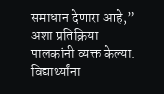समाधान देणारा आहे,” अशा प्रतिक्रिया पालकांनी व्यक्त केल्या.
विद्यार्थ्यांना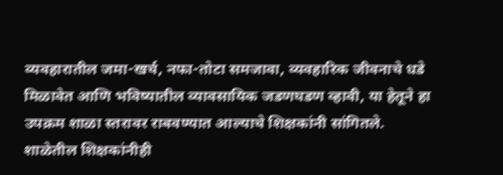व्यवहारातील जमा-खर्च, नफा-तोटा समजावा, व्यवहारिक जीवनाचे धडे मिळावेत आणि भविष्यातील व्यावसायिक जडणघडण व्हावी, या हेतूने हा उपक्रम शाळा स्तरावर राबवण्यात आल्याचे शिक्षकांनी सांगितले.
शाळेतील शिक्षकांनीही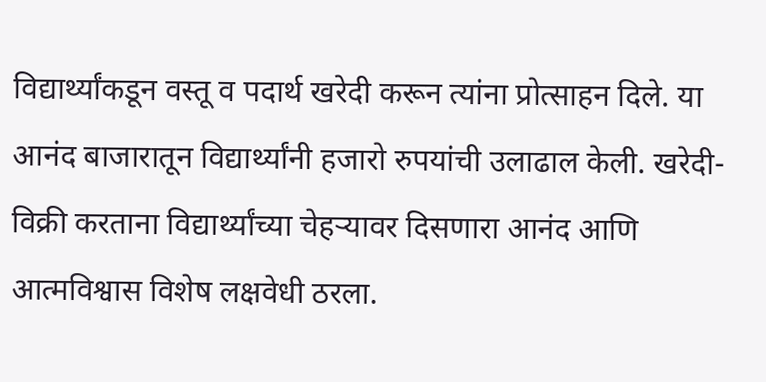विद्यार्थ्यांकडून वस्तू व पदार्थ खरेदी करून त्यांना प्रोत्साहन दिले. या आनंद बाजारातून विद्यार्थ्यांनी हजारो रुपयांची उलाढाल केली. खरेदी-विक्री करताना विद्यार्थ्यांच्या चेहऱ्यावर दिसणारा आनंद आणि आत्मविश्वास विशेष लक्षवेधी ठरला.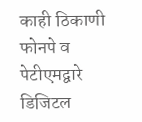काही ठिकाणी फोनपे व पेटीएमद्वारे डिजिटल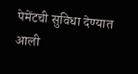पेमेंटची सुविधा देण्यात आली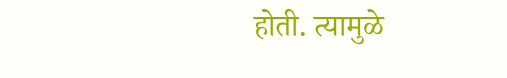होती. त्यामुळे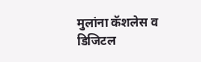मुलांना कॅशलेस व डिजिटल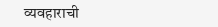व्यवहाराची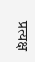प्रत्यक्ष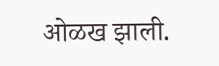ओळख झाली.